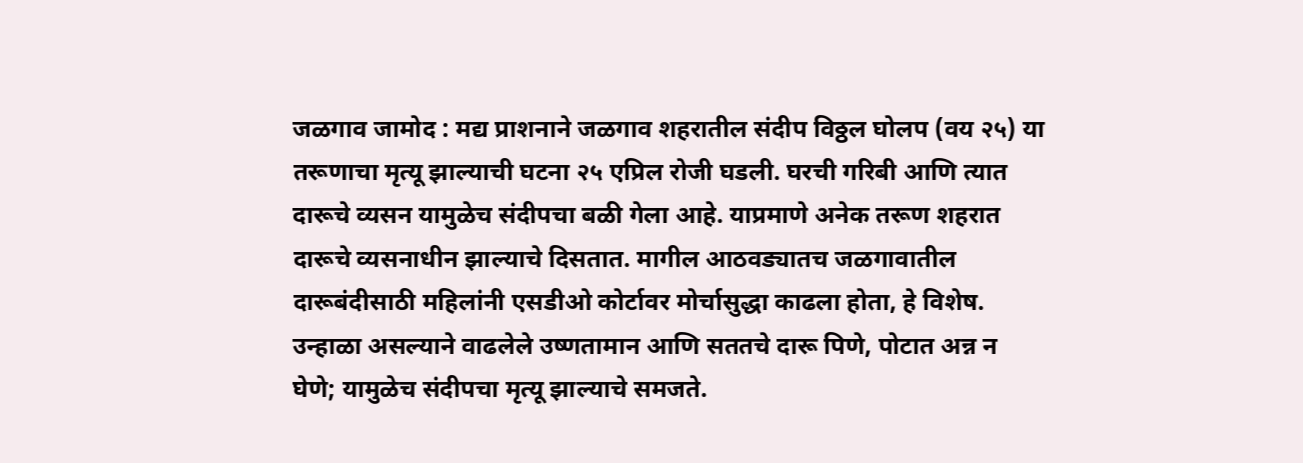जळगाव जामोद : मद्य प्राशनाने जळगाव शहरातील संदीप विठ्ठल घोलप (वय २५) या तरूणाचा मृत्यू झाल्याची घटना २५ एप्रिल रोजी घडली. घरची गरिबी आणि त्यात दारूचे व्यसन यामुळेच संदीपचा बळी गेला आहे. याप्रमाणे अनेक तरूण शहरात दारूचे व्यसनाधीन झाल्याचे दिसतात. मागील आठवड्यातच जळगावातील दारूबंदीसाठी महिलांनी एसडीओ कोर्टावर मोर्चासुद्धा काढला होता, हे विशेष. उन्हाळा असल्याने वाढलेले उष्णतामान आणि सततचे दारू पिणे, पोटात अन्न न घेणे; यामुळेच संदीपचा मृत्यू झाल्याचे समजते.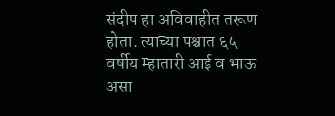संदीप हा अविवाहीत तरूण होता. त्याच्या पश्चात ६५ वर्षीय म्हातारी आई व भाऊ असा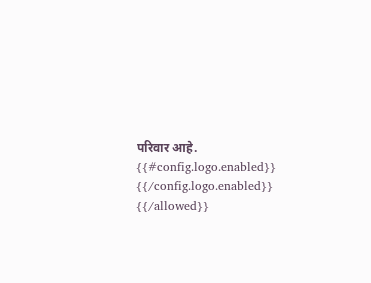परिवार आहे.
{{#config.logo.enabled}} {{/config.logo.enabled}}
{{/allowed}}